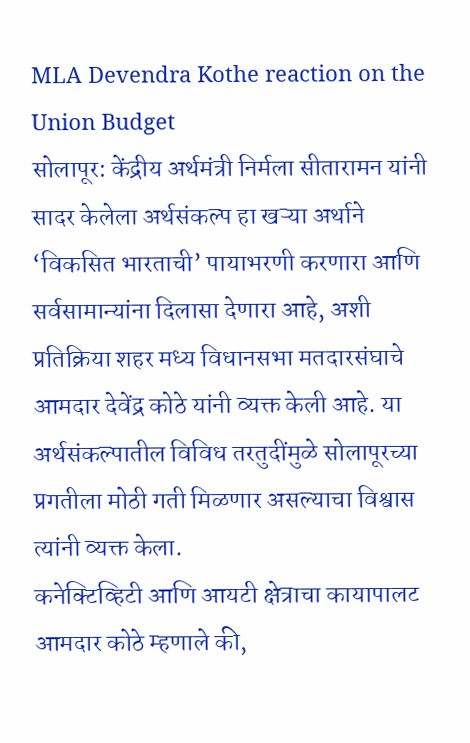MLA Devendra Kothe reaction on the Union Budget
सोलापूर: केंद्रीय अर्थमंत्री निर्मला सीतारामन यांनी सादर केलेला अर्थसंकल्प हा खऱ्या अर्थाने ‘विकसित भारताची’ पायाभरणी करणारा आणि सर्वसामान्यांना दिलासा देणारा आहे, अशी प्रतिक्रिया शहर मध्य विधानसभा मतदारसंघाचे आमदार देवेंद्र कोठे यांनी व्यक्त केली आहे. या अर्थसंकल्पातील विविध तरतुदींमुळे सोलापूरच्या प्रगतीला मोठी गती मिळणार असल्याचा विश्वास त्यांनी व्यक्त केला.
कनेक्टिव्हिटी आणि आयटी क्षेत्राचा कायापालट
आमदार कोठे म्हणाले की,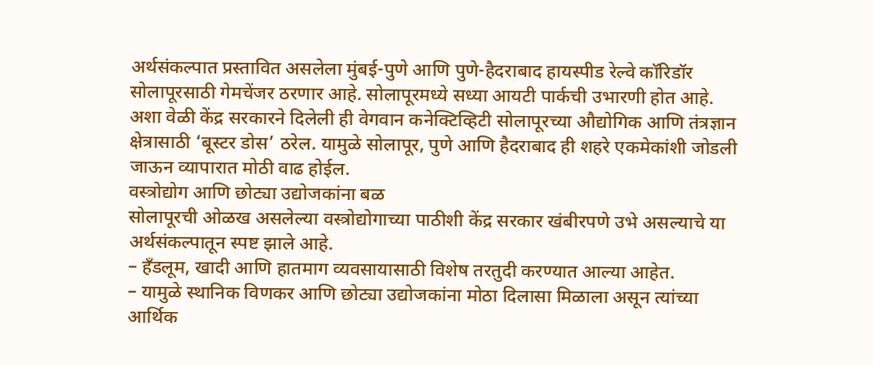अर्थसंकल्पात प्रस्तावित असलेला मुंबई-पुणे आणि पुणे-हैदराबाद हायस्पीड रेल्वे कॉरिडॉर सोलापूरसाठी गेमचेंजर ठरणार आहे. सोलापूरमध्ये सध्या आयटी पार्कची उभारणी होत आहे. अशा वेळी केंद्र सरकारने दिलेली ही वेगवान कनेक्टिव्हिटी सोलापूरच्या औद्योगिक आणि तंत्रज्ञान क्षेत्रासाठी ‘बूस्टर डोस’ ठरेल. यामुळे सोलापूर, पुणे आणि हैदराबाद ही शहरे एकमेकांशी जोडली जाऊन व्यापारात मोठी वाढ होईल.
वस्त्रोद्योग आणि छोट्या उद्योजकांना बळ
सोलापूरची ओळख असलेल्या वस्त्रोद्योगाच्या पाठीशी केंद्र सरकार खंबीरपणे उभे असल्याचे या अर्थसंकल्पातून स्पष्ट झाले आहे.
– हँडलूम, खादी आणि हातमाग व्यवसायासाठी विशेष तरतुदी करण्यात आल्या आहेत.
– यामुळे स्थानिक विणकर आणि छोट्या उद्योजकांना मोठा दिलासा मिळाला असून त्यांच्या आर्थिक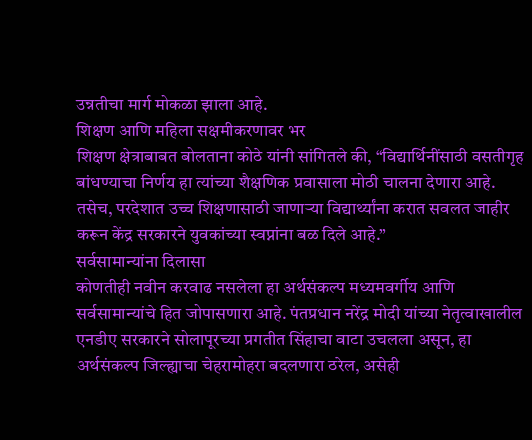उन्नतीचा मार्ग मोकळा झाला आहे.
शिक्षण आणि महिला सक्षमीकरणावर भर
शिक्षण क्षेत्राबाबत बोलताना कोठे यांनी सांगितले की, “विद्यार्थिनींसाठी वसतीगृह बांधण्याचा निर्णय हा त्यांच्या शैक्षणिक प्रवासाला मोठी चालना देणारा आहे. तसेच, परदेशात उच्च शिक्षणासाठी जाणाऱ्या विद्यार्थ्यांना करात सवलत जाहीर करून केंद्र सरकारने युवकांच्या स्वप्नांना बळ दिले आहे.”
सर्वसामान्यांना दिलासा
कोणतीही नवीन करवाढ नसलेला हा अर्थसंकल्प मध्यमवर्गीय आणि सर्वसामान्यांचे हित जोपासणारा आहे. पंतप्रधान नरेंद्र मोदी यांच्या नेतृत्वाखालील एनडीए सरकारने सोलापूरच्या प्रगतीत सिंहाचा वाटा उचलला असून, हा अर्थसंकल्प जिल्ह्याचा चेहरामोहरा बदलणारा ठरेल, असेही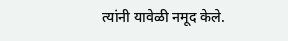त्यांनी यावेळी नमूद केले.